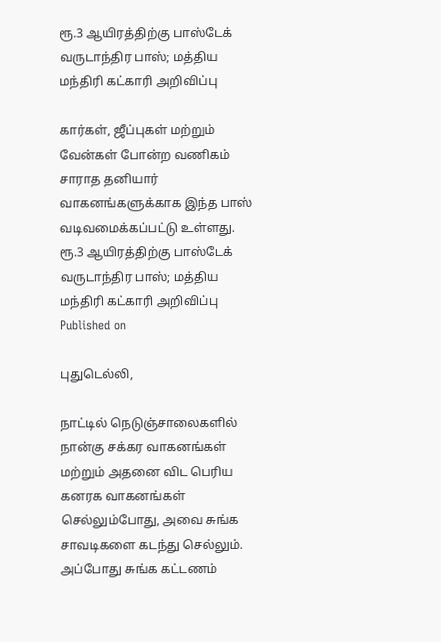ரூ.3 ஆயிரத்திற்கு பாஸ்டேக் வருடாந்திர பாஸ்; மத்திய மந்திரி கட்காரி அறிவிப்பு

கார்கள், ஜீப்புகள் மற்றும் வேன்கள் போன்ற வணிகம் சாராத தனியார் வாகனங்களுக்காக இந்த பாஸ் வடிவமைக்கப்பட்டு உள்ளது.
ரூ.3 ஆயிரத்திற்கு பாஸ்டேக் வருடாந்திர பாஸ்; மத்திய மந்திரி கட்காரி அறிவிப்பு
Published on

புதுடெல்லி,

நாட்டில் நெடுஞ்சாலைகளில் நான்கு சக்கர வாகனங்கள் மற்றும் அதனை விட பெரிய கனரக வாகனங்கள் செல்லும்போது, அவை சுங்க சாவடிகளை கடந்து செல்லும். அப்போது சுங்க கட்டணம்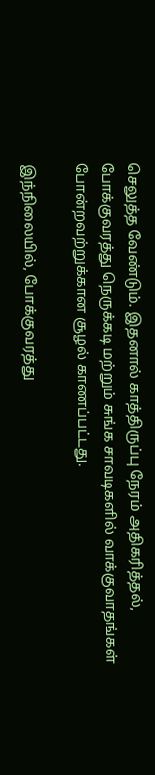செலுத்த வேண்டும். இதனால் காத்திருப்பு நேரம் அதிகரித்தல், போக்குவரத்து நெருக்கடி மற்றும் சுங்க சாவடிகளில் வாக்குவாதங்கள் போன்றவற்றுக்கான சூழல் காணப்பட்டது.

இந்நிலையில், போக்குவரத்து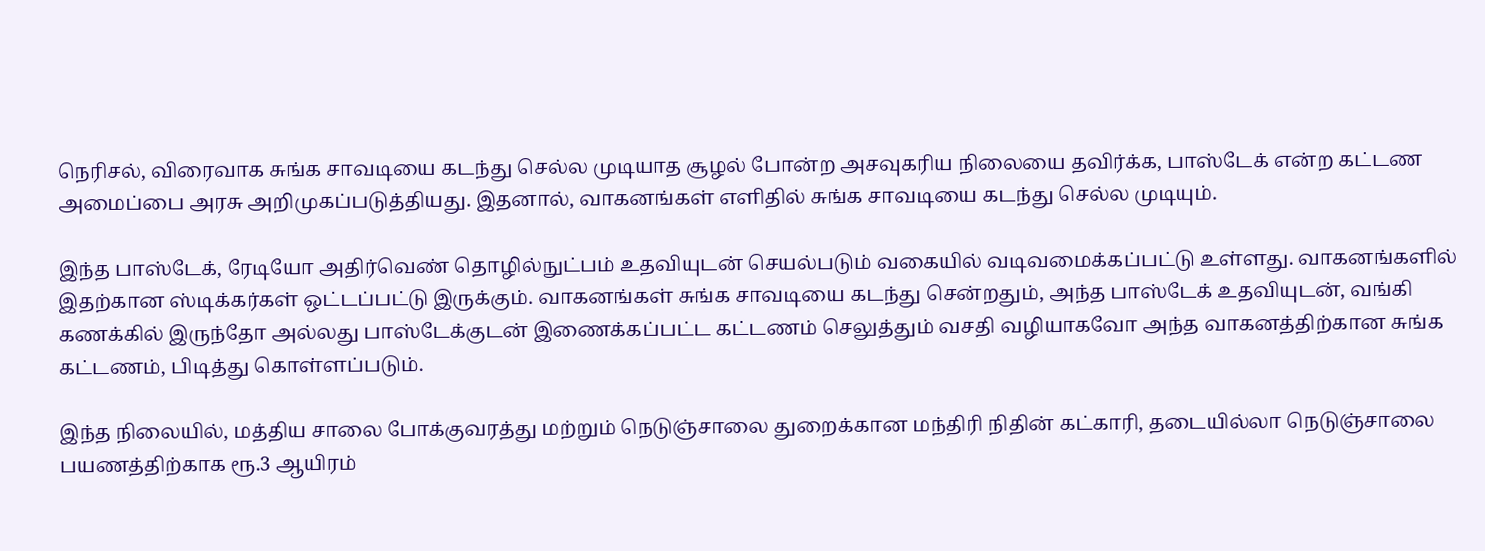நெரிசல், விரைவாக சுங்க சாவடியை கடந்து செல்ல முடியாத சூழல் போன்ற அசவுகரிய நிலையை தவிர்க்க, பாஸ்டேக் என்ற கட்டண அமைப்பை அரசு அறிமுகப்படுத்தியது. இதனால், வாகனங்கள் எளிதில் சுங்க சாவடியை கடந்து செல்ல முடியும்.

இந்த பாஸ்டேக், ரேடியோ அதிர்வெண் தொழில்நுட்பம் உதவியுடன் செயல்படும் வகையில் வடிவமைக்கப்பட்டு உள்ளது. வாகனங்களில் இதற்கான ஸ்டிக்கர்கள் ஒட்டப்பட்டு இருக்கும். வாகனங்கள் சுங்க சாவடியை கடந்து சென்றதும், அந்த பாஸ்டேக் உதவியுடன், வங்கி கணக்கில் இருந்தோ அல்லது பாஸ்டேக்குடன் இணைக்கப்பட்ட கட்டணம் செலுத்தும் வசதி வழியாகவோ அந்த வாகனத்திற்கான சுங்க கட்டணம், பிடித்து கொள்ளப்படும்.

இந்த நிலையில், மத்திய சாலை போக்குவரத்து மற்றும் நெடுஞ்சாலை துறைக்கான மந்திரி நிதின் கட்காரி, தடையில்லா நெடுஞ்சாலை பயணத்திற்காக ரூ.3 ஆயிரம்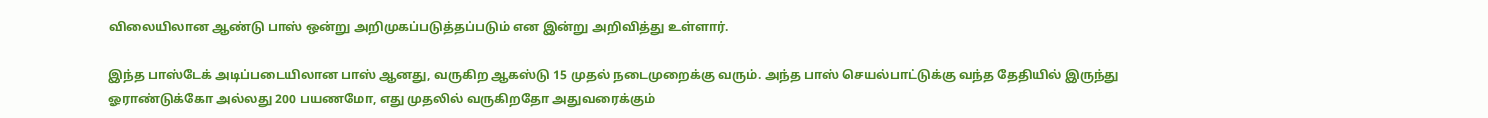விலையிலான ஆண்டு பாஸ் ஒன்று அறிமுகப்படுத்தப்படும் என இன்று அறிவித்து உள்ளார்.

இந்த பாஸ்டேக் அடிப்படையிலான பாஸ் ஆனது, வருகிற ஆகஸ்டு 15 முதல் நடைமுறைக்கு வரும். அந்த பாஸ் செயல்பாட்டுக்கு வந்த தேதியில் இருந்து ஓராண்டுக்கோ அல்லது 200 பயணமோ, எது முதலில் வருகிறதோ அதுவரைக்கும்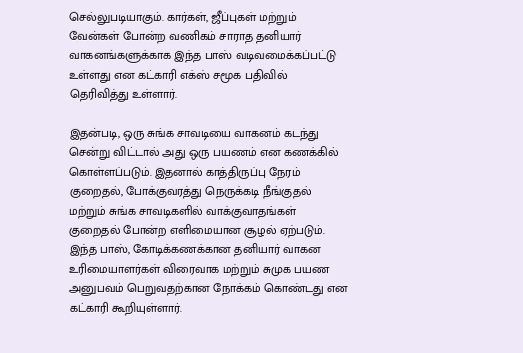செல்லுபடியாகும். கார்கள், ஜீப்புகள் மற்றும் வேன்கள் போன்ற வணிகம் சாராத தனியார் வாகனங்களுக்காக இந்த பாஸ் வடிவமைக்கப்பட்டு உள்ளது என கட்காரி எக்ஸ் சமூக பதிவில் தெரிவித்து உள்ளார்.

இதன்படி, ஒரு சுங்க சாவடியை வாகனம் கடந்து சென்று விட்டால் அது ஒரு பயணம் என கணக்கில் கொள்ளப்படும். இதனால் காத்திருப்பு நேரம் குறைதல், போக்குவரத்து நெருக்கடி நீங்குதல் மற்றும் சுங்க சாவடிகளில் வாக்குவாதங்கள் குறைதல் போன்ற எளிமையான சூழல் ஏற்படும். இந்த பாஸ், கோடிக்கணக்கான தனியார் வாகன உரிமையாளர்கள் விரைவாக மற்றும் சுமுக பயண அனுபவம் பெறுவதற்கான நோக்கம் கொண்டது என கட்காரி கூறியுள்ளார்.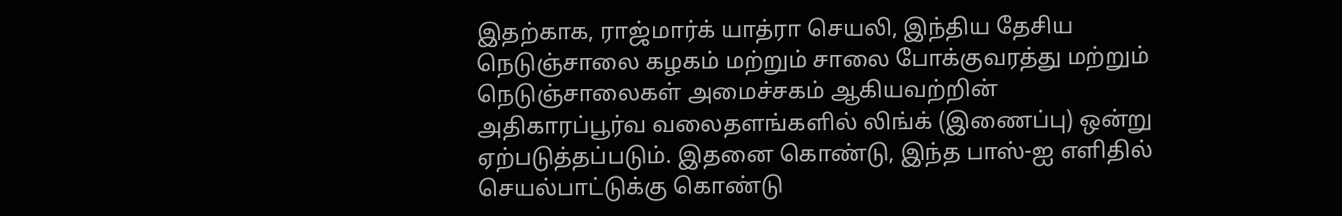இதற்காக, ராஜ்மார்க் யாத்ரா செயலி, இந்திய தேசிய நெடுஞ்சாலை கழகம் மற்றும் சாலை போக்குவரத்து மற்றும் நெடுஞ்சாலைகள் அமைச்சகம் ஆகியவற்றின் அதிகாரப்பூர்வ வலைதளங்களில் லிங்க் (இணைப்பு) ஒன்று ஏற்படுத்தப்படும். இதனை கொண்டு, இந்த பாஸ்-ஐ எளிதில் செயல்பாட்டுக்கு கொண்டு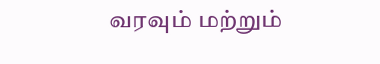வரவும் மற்றும்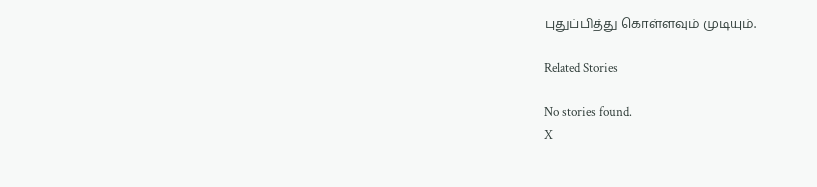புதுப்பித்து கொள்ளவும் முடியும்.

Related Stories

No stories found.
X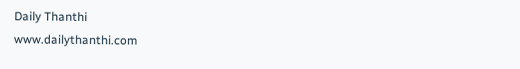Daily Thanthi
www.dailythanthi.com